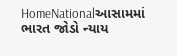HomeNationalઆસામમાં ભારત જોડો ન્યાય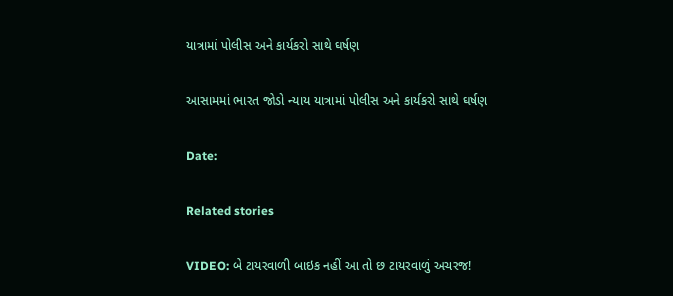યાત્રામાં પોલીસ અને કાર્યકરો સાથે ઘર્ષણ

આસામમાં ભારત જોડો ન્યાય યાત્રામાં પોલીસ અને કાર્યકરો સાથે ઘર્ષણ

Date:

Related stories

VIDEO: બે ટાયરવાળી બાઇક નહીં આ તો છ ટાયરવાળું અચરજ!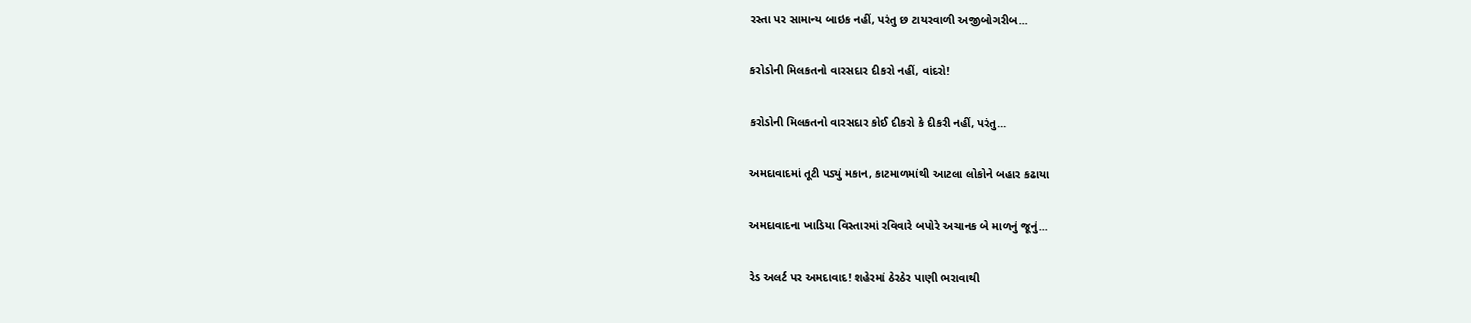રસ્તા પર સામાન્ય બાઇક નહીં, પરંતુ છ ટાયરવાળી અજીબોગરીબ...

કરોડોની મિલકતનો વારસદાર દીકરો નહીં, વાંદરો!

કરોડોની મિલકતનો વારસદાર કોઈ દીકરો કે દીકરી નહીં, પરંતુ...

અમદાવાદમાં તૂટી પડ્યું મકાન, કાટમાળમાંથી આટલા લોકોને બહાર કઢાયા

અમદાવાદના ખાડિયા વિસ્તારમાં રવિવારે બપોરે અચાનક બે માળનું જૂનું...

રેડ અલર્ટ પર અમદાવાદ! શહેરમાં ઠેરઠેર પાણી ભરાવાથી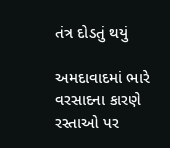તંત્ર દોડતું થયું

અમદાવાદમાં ભારે વરસાદના કારણે રસ્તાઓ પર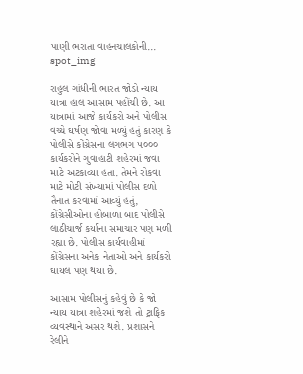પાણી ભરાતા વાહનચાલકોની...
spot_img

રાહુલ ગાંધીની ભારત જોડો ન્યાય યાત્રા હાલ આસામ પહોંચી છે. આ યાત્રામાં આજે કાર્યકરો અને પોલીસ વચ્ચે ઘર્ષણ જોવા મળ્યું હતું કારણ કે પોલીસે કોંગ્રેસના લગભગ ૫૦૦૦ કાર્યકરોને ગુવાહાટી શહેરમાં જવા માટે અટકાવ્યા હતા. તેમને રોકવા માટે મોટી સંખ્યામાં પોલીસ દળો તૈનાત કરવામાં આવ્યું હતું, કોંગ્રેસીઓના હોબાળા બાદ પોલીસે લાઠીચાર્જ કર્યાના સમાચાર પણ મળી રહ્યા છે. પોલીસ કાર્યવાહીમાં કોંગ્રેસના અનેક નેતાઓ અને કાર્યકરો ઘાયલ પણ થયા છે.

આસામ પોલીસનું કહેવું છે કે જો ન્યાય યાત્રા શહેરમાં જશે તો ટ્રાફિક વ્યવસ્થાને અસર થશે. પ્રશાસને રેલીને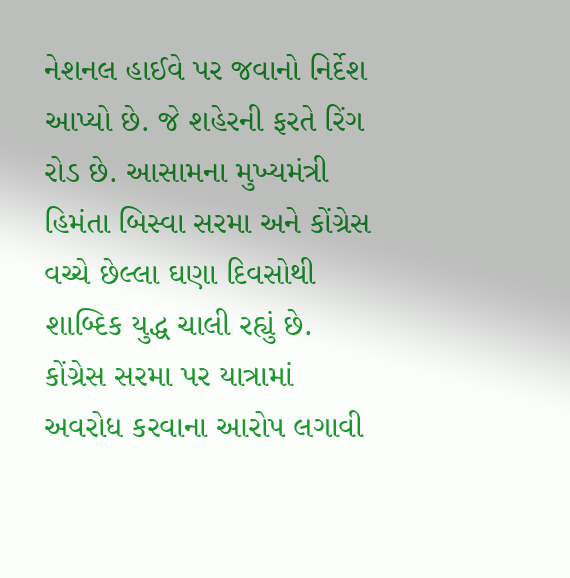નેશનલ હાઈવે પર જવાનો નિર્દેશ આપ્યો છે. જે શહેરની ફરતે રિંગ રોડ છે. આસામના મુખ્યમંત્રી હિમંતા બિસ્વા સરમા અને કોંગ્રેસ વચ્ચે છેલ્લા ઘણા દિવસોથી શાબ્દિક યુદ્ધ ચાલી રહ્યું છે. કોંગ્રેસ સરમા પર યાત્રામાં અવરોધ કરવાના આરોપ લગાવી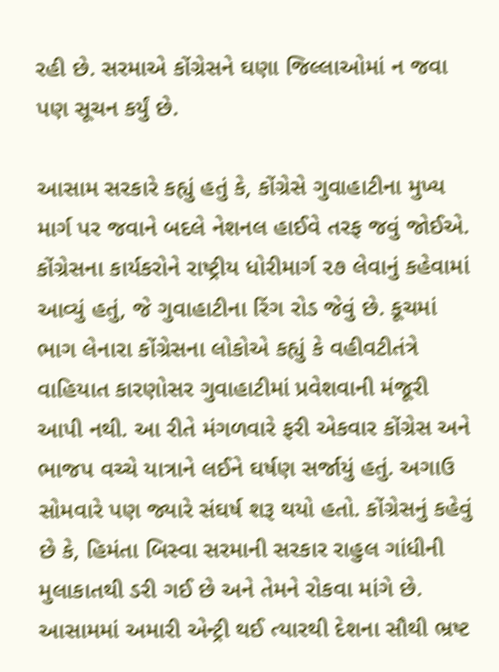રહી છે. સરમાએ કોંગ્રેસને ઘણા જિલ્લાઓમાં ન જવા પણ સૂચન કર્યું છે.

આસામ સરકારે કહ્યું હતું કે, કોંગ્રેસે ગુવાહાટીના મુખ્ય માર્ગ પર જવાને બદલે નેશનલ હાઈવે તરફ જવું જોઈએ. કોંગ્રેસના કાર્યકરોને રાષ્ટ્રીય ધોરીમાર્ગ ૨૭ લેવાનું કહેવામાં આવ્યું હતું, જે ગુવાહાટીના રિંગ રોડ જેવું છે. કૂચમાં ભાગ લેનારા કોંગ્રેસના લોકોએ કહ્યું કે વહીવટીતંત્રે વાહિયાત કારણોસર ગુવાહાટીમાં પ્રવેશવાની મંજૂરી આપી નથી. આ રીતે મંગળવારે ફરી એકવાર કોંગ્રેસ અને ભાજપ વચ્ચે યાત્રાને લઈને ઘર્ષણ સર્જાયું હતું. અગાઉ સોમવારે પણ જ્યારે સંઘર્ષ શરૂ થયો હતો. કોંગ્રેસનું કહેવું છે કે, હિમંતા બિસ્વા સરમાની સરકાર રાહુલ ગાંધીની મુલાકાતથી ડરી ગઈ છે અને તેમને રોકવા માંગે છે. આસામમાં અમારી એન્ટ્રી થઈ ત્યારથી દેશના સૌથી ભ્રષ્ટ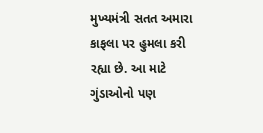મુખ્યમંત્રી સતત અમારા કાફલા પર હુમલા કરી રહ્યા છે. આ માટે ગુંડાઓનો પણ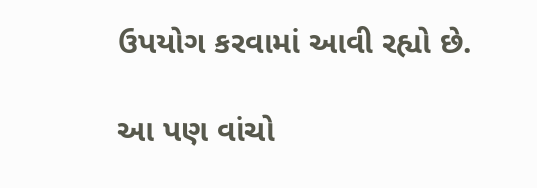ઉપયોગ કરવામાં આવી રહ્યો છે.

આ પણ વાંચો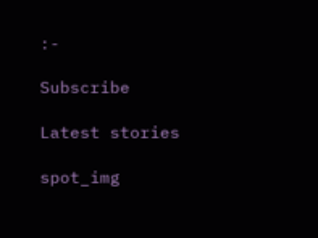:-

Subscribe

Latest stories

spot_img